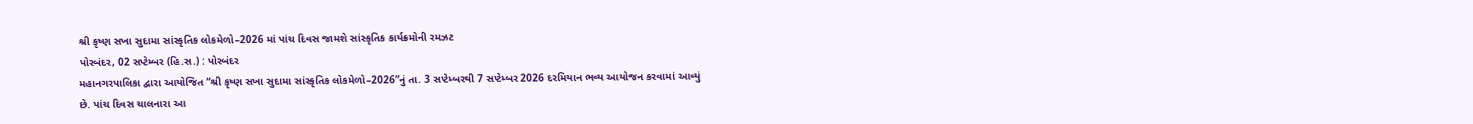શ્રી કૃષ્ણ સખા સુદામા સાંસ્કૃતિક લોકમેળો–2026 માં પાંચ દિવસ જામશે સાંસ્કૃતિક કાર્યક્રમોની રમઝટ
પોરબંદર, 02 સપ્ટેમ્બર (હિ.સ.) : પોરબંદર
મહાનગરપાલિકા દ્વારા આયોજિત “શ્રી કૃષ્ણ સખા સુદામા સાંસ્કૃતિક લોકમેળો–2026”નું તા. 3 સપ્ટેમ્બરથી 7 સપ્ટેમ્બર 2026 દરમિયાન ભવ્ય આયોજન કરવામાં આવ્યું
છે. પાંચ દિવસ ચાલનારા આ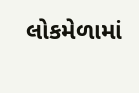લોકમેળામાં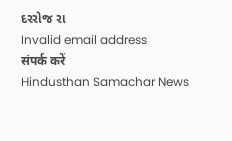દરરોજ રા
Invalid email address
संपर्क करें
Hindusthan Samachar News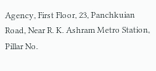Agency, First Floor, 23, Panchkuian Road, Near R. K. Ashram Metro Station,
Pillar No.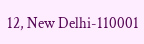12, New Delhi-110001